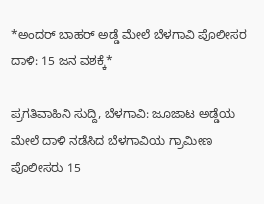*ಅಂದರ್ ಬಾಹರ್ ಅಡ್ಡೆ ಮೇಲೆ ಬೆಳಗಾವಿ ಪೊಲೀಸರ ದಾಳಿ: 15 ಜನ ವಶಕ್ಕೆ*

ಪ್ರಗತಿವಾಹಿನಿ ಸುದ್ದಿ, ಬೆಳಗಾವಿ: ಜೂಜಾಟ ಅಡ್ಡೆಯ ಮೇಲೆ ದಾಳಿ ನಡೆಸಿದ ಬೆಳಗಾವಿಯ ಗ್ರಾಮೀಣ ಪೊಲೀಸರು 15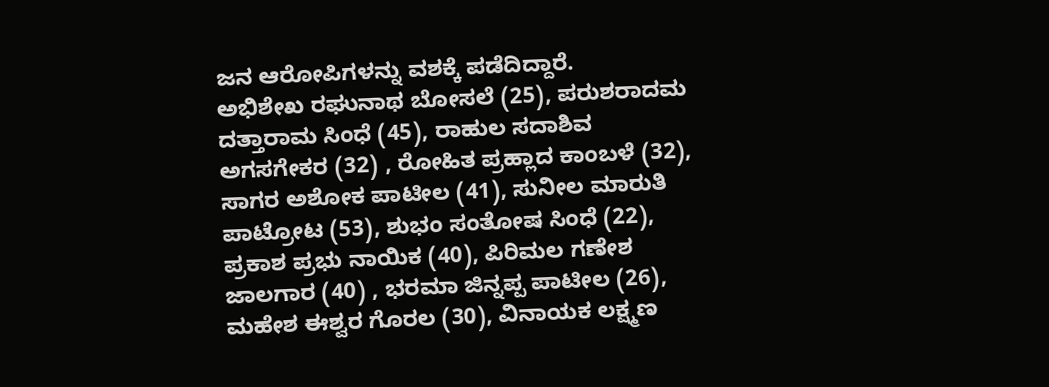ಜನ ಆರೋಪಿಗಳನ್ನು ವಶಕ್ಕೆ ಪಡೆದಿದ್ದಾರೆ.
ಅಭಿಶೇಖ ರಘುನಾಥ ಬೋಸಲೆ (25), ಪರುಶರಾದಮ ದತ್ತಾರಾಮ ಸಿಂಧೆ (45), ರಾಹುಲ ಸದಾಶಿವ ಅಗಸಗೇಕರ (32) , ರೋಹಿತ ಪ್ರಹ್ಲಾದ ಕಾಂಬಳೆ (32), ಸಾಗರ ಅಶೋಕ ಪಾಟೀಲ (41), ಸುನೀಲ ಮಾರುತಿ ಪಾಟ್ರೋಟ (53), ಶುಭಂ ಸಂತೋಷ ಸಿಂಧೆ (22), ಪ್ರಕಾಶ ಪ್ರಭು ನಾಯಿಕ (40), ಪಿರಿಮಲ ಗಣೇಶ ಜಾಲಗಾರ (40) , ಭರಮಾ ಜಿನ್ನಪ್ಪ ಪಾಟೀಲ (26), ಮಹೇಶ ಈಶ್ವರ ಗೊರಲ (30), ವಿನಾಯಕ ಲಕ್ಷ್ಮಣ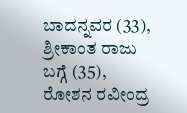ಬಾದನ್ನವರ (33), ಶ್ರೀಕಾಂತ ರಾಜು ಬಗ್ಗೆ (35), ರೋಶನ ರವೀಂದ್ರ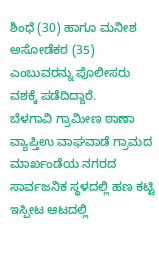ಶಿಂಧೆ (30) ಹಾಗೂ ಮನೀಶ ಅಸೋಡೆಕರ (35) ಎಂಬುವರನ್ನು ಪೊಲೀಸರು ವಶಕ್ಕೆ ಪಡೆದಿದ್ದಾರೆ.
ಬೆಳಗಾವಿ ಗ್ರಾಮೀಣ ಠಾಣಾ ವ್ಯಾಪ್ತಿಉ ವಾಘವಾಡೆ ಗ್ರಾಮದ ಮಾರ್ಖಂಡೆಯ ನಗರದ ಸಾರ್ವಜನಿಕ ಸ್ಥಳದಲ್ಲಿ ಹಣ ಕಟ್ಟಿ ಇಸ್ಪೀಟ ಆಟದಲ್ಲಿ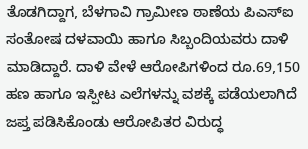ತೊಡಗಿದ್ದಾಗ, ಬೆಳಗಾವಿ ಗ್ರಾಮೀಣ ಠಾಣೆಯ ಪಿಎಸ್ಐ ಸಂತೋಷ ದಳವಾಯಿ ಹಾಗೂ ಸಿಬ್ಬಂದಿಯವರು ದಾಳಿ ಮಾಡಿದ್ದಾರೆ. ದಾಳಿ ವೇಳೆ ಆರೋಪಿಗಳಿಂದ ರೂ.69,150 ಹಣ ಹಾಗೂ ಇಸ್ಪೀಟ ಎಲೆಗಳನ್ನು ವಶಕ್ಕೆ ಪಡೆಯಲಾಗಿದೆ
ಜಪ್ತ ಪಡಿಸಿಕೊಂಡು ಆರೋಪಿತರ ವಿರುದ್ಧ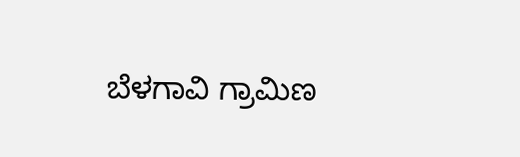ಬೆಳಗಾವಿ ಗ್ರಾಮಿಣ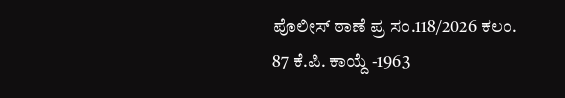ಪೊಲೀಸ್ ಠಾಣೆ ಪ್ರ ಸಂ.118/2026 ಕಲಂ. 87 ಕೆ.ಪಿ. ಕಾಯ್ದೆ -1963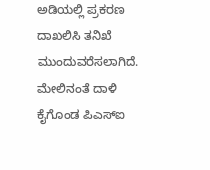ಅಡಿಯಲ್ಲಿ ಪ್ರಕರಣ ದಾಖಲಿಸಿ ತನಿಖೆ ಮುಂದುವರೆಸಲಾಗಿದೆ. ಮೇಲಿನಂತೆ ದಾಳಿ ಕೈಗೊಂಡ ಪಿಎಸ್ಐ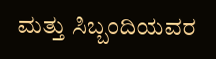ಮತ್ತು ಸಿಬ್ಬಂದಿಯವರ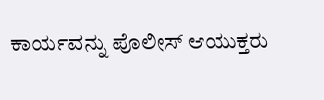ಕಾರ್ಯವನ್ನು ಪೊಲೀಸ್ ಆಯುಕ್ತರು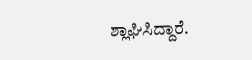ಶ್ಲಾಘಿಸಿದ್ದಾರೆ.